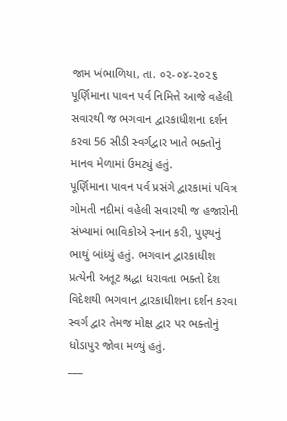જામ ખંભાળિયા, તા. ૦૨-૦૪-૨૦૨૬
પૂર્ણિમાના પાવન પર્વ નિમિત્તે આજે વહેલી સવારથી જ ભગવાન દ્વારકાધીશના દર્શન કરવા 56 સીડી સ્વર્ગદ્વાર ખાતે ભક્તોનું માનવ મેળામાં ઉમટ્યું હતું.
પૂર્ણિમાના પાવન પર્વ પ્રસંગે દ્વારકામાં પવિત્ર ગોમતી નદીમાં વહેલી સવારથી જ હજારોની સંખ્યામાં ભાવિકોએ સ્નાન કરી, પુણ્યનું ભાથું બાંધ્યું હતું. ભગવાન દ્વારકાધીશ પ્રત્યેની અતૂટ શ્રદ્ધા ધરાવતા ભક્તો દેશ વિદેશથી ભગવાન દ્વારકાધીશના દર્શન કરવા સ્વર્ગ દ્વાર તેમજ મોક્ષ દ્વાર પર ભક્તોનું ધોડાપુર જોવા મળ્યું હતું.
___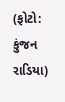(ફોટો: કુંજન રાડિયા)